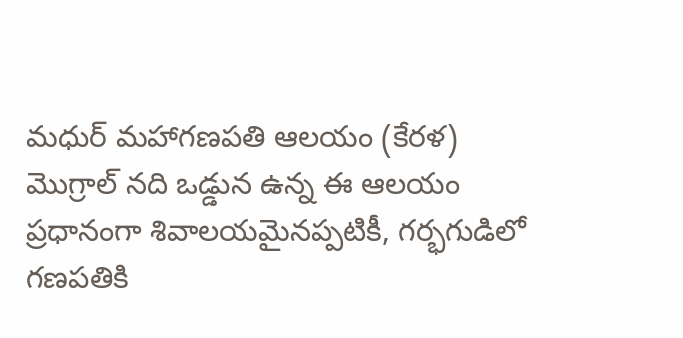మధుర్ మహాగణపతి ఆలయం (కేరళ)
మొగ్రాల్ నది ఒడ్డున ఉన్న ఈ ఆలయం ప్రధానంగా శివాలయమైనప్పటికీ, గర్భగుడిలో గణపతికి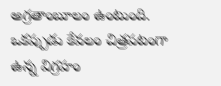అగ్రతాంబూలం ఉంటుంది. ఒకప్పుడు కేవలం చిత్రపటంగా ఉన్న విగ్రహం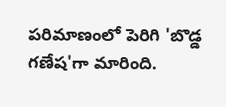పరిమాణంలో పెరిగి 'బొడ్డ గణేష'గా మారింది.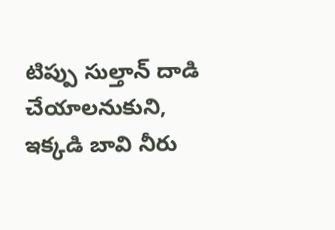టిప్పు సుల్తాన్ దాడి చేయాలనుకుని, ఇక్కడి బావి నీరు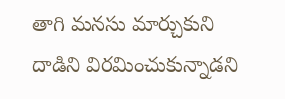తాగి మనసు మార్చుకుని దాడిని విరమించుకున్నాడని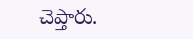చెప్తారు.